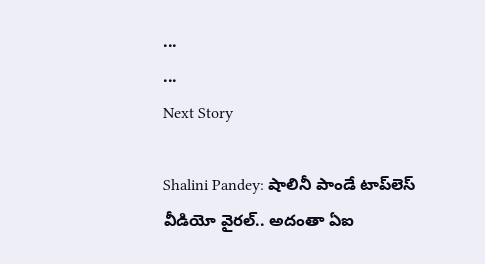...
...
Next Story

Shalini Pandey: షాలినీ పాండే టాప్‌లెస్ వీడియో వైరల్.. అదంతా ఏఐ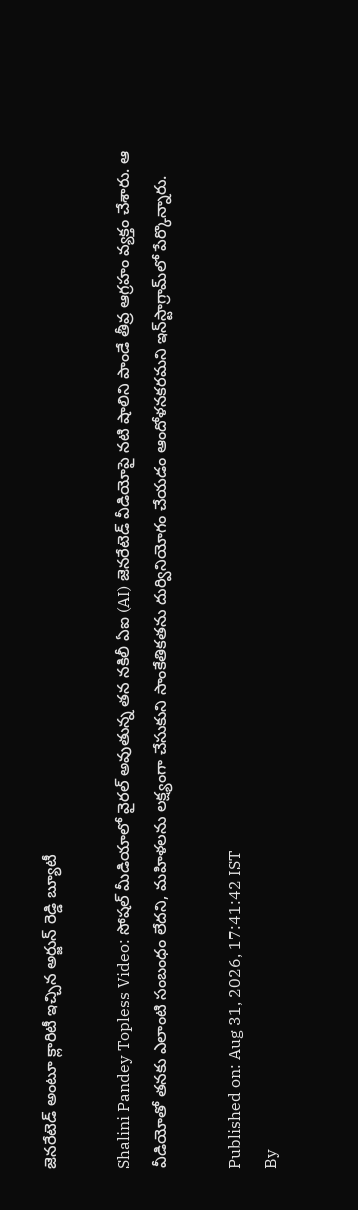జెనరేటెడ్ అంటూ క్లారిటీ ఇచ్చిన అర్జున్ రెడ్డి బ్యూటీ

Shalini Pandey Topless Video: సోషల్ మీడియాలో వైరల్ అవుతున్న తన నకిలీ ఏఐ (AI) జెనరేటెడ్ వీడియోపై నటి షాలిని పాండే తీవ్ర ఆగ్రహం వ్యక్తం చేశారు. ఆ వీడియోతో తనకు ఎలాంటి సంబంధం లేదని, మహిళలను లక్ష్యంగా చేసుకుని సాంకేతికతను దుర్వినియోగం చేయడం ఆందోళనకరమని ఇన్‌స్టాగ్రామ్‌లో పేర్కొన్నారు.

Published on: Aug 31, 2026, 17:41:42 IST
By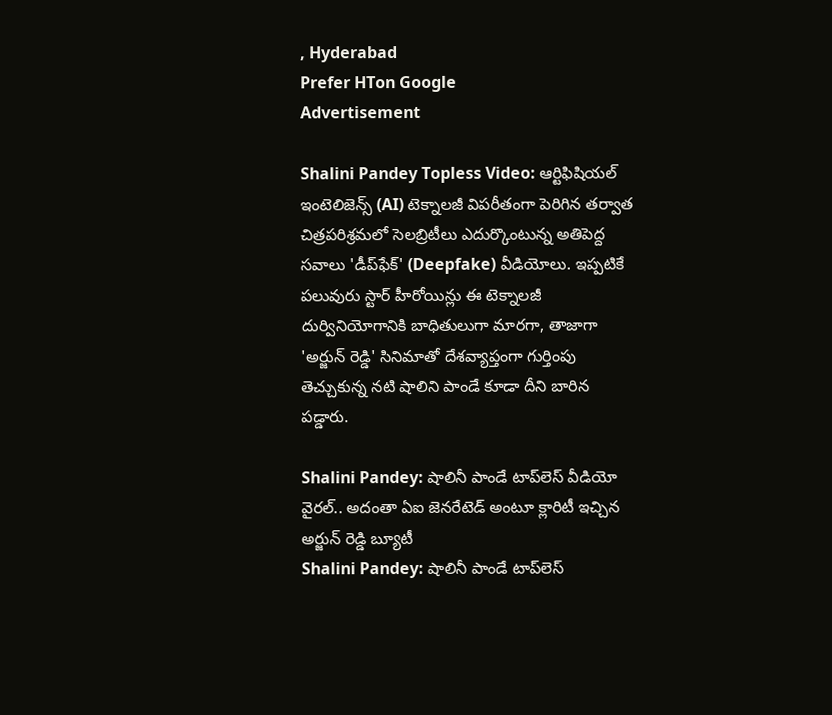, Hyderabad
Prefer HTon Google
Advertisement

Shalini Pandey Topless Video: ఆర్టిఫిషియల్ ఇంటెలిజెన్స్ (AI) టెక్నాలజీ విపరీతంగా పెరిగిన తర్వాత చిత్రపరిశ్రమలో సెలబ్రిటీలు ఎదుర్కొంటున్న అతిపెద్ద సవాలు 'డీప్‌ఫేక్' (Deepfake) వీడియోలు. ఇప్పటికే పలువురు స్టార్ హీరోయిన్లు ఈ టెక్నాలజీ దుర్వినియోగానికి బాధితులుగా మారగా, తాజాగా 'అర్జున్ రెడ్డి' సినిమాతో దేశవ్యాప్తంగా గుర్తింపు తెచ్చుకున్న నటి షాలిని పాండే కూడా దీని బారిన పడ్డారు.

Shalini Pandey: షాలినీ పాండే టాప్‌లెస్ వీడియో వైరల్.. అదంతా ఏఐ జెనరేటెడ్ అంటూ క్లారిటీ ఇచ్చిన అర్జున్ రెడ్డి బ్యూటీ
Shalini Pandey: షాలినీ పాండే టాప్‌లెస్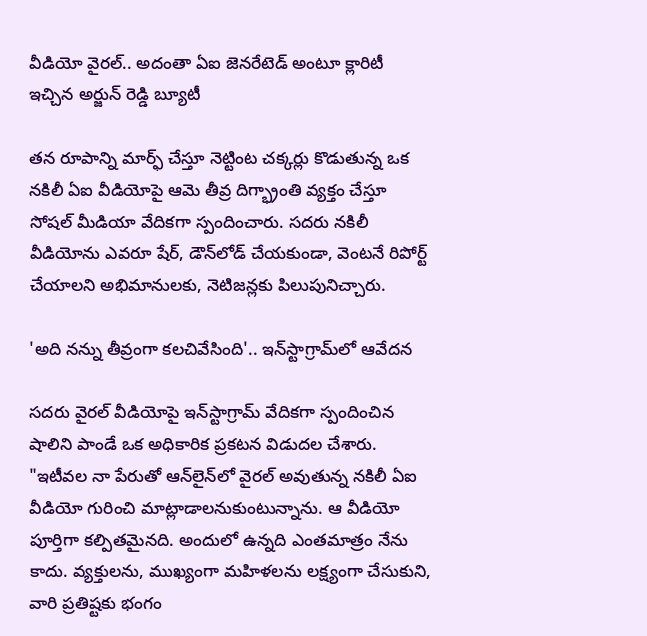వీడియో వైరల్.. అదంతా ఏఐ జెనరేటెడ్ అంటూ క్లారిటీ ఇచ్చిన అర్జున్ రెడ్డి బ్యూటీ

తన రూపాన్ని మార్ఫ్ చేస్తూ నెట్టింట చక్కర్లు కొడుతున్న ఒక నకిలీ ఏఐ వీడియోపై ఆమె తీవ్ర దిగ్భ్రాంతి వ్యక్తం చేస్తూ సోషల్ మీడియా వేదికగా స్పందించారు. సదరు నకిలీ వీడియోను ఎవరూ షేర్, డౌన్‌లోడ్ చేయకుండా, వెంటనే రిపోర్ట్ చేయాలని అభిమానులకు, నెటిజన్లకు పిలుపునిచ్చారు.

'అది నన్ను తీవ్రంగా కలచివేసింది'.. ఇన్‌స్టాగ్రామ్‌లో ఆవేదన

సదరు వైరల్ వీడియోపై ఇన్‌స్టాగ్రామ్ వేదికగా స్పందించిన షాలిని పాండే ఒక అధికారిక ప్రకటన విడుదల చేశారు. "ఇటీవల నా పేరుతో ఆన్‌లైన్‌లో వైరల్ అవుతున్న నకిలీ ఏఐ వీడియో గురించి మాట్లాడాలనుకుంటున్నాను. ఆ వీడియో పూర్తిగా కల్పితమైనది. అందులో ఉన్నది ఎంతమాత్రం నేను కాదు. వ్యక్తులను, ముఖ్యంగా మహిళలను లక్ష్యంగా చేసుకుని, వారి ప్రతిష్టకు భంగం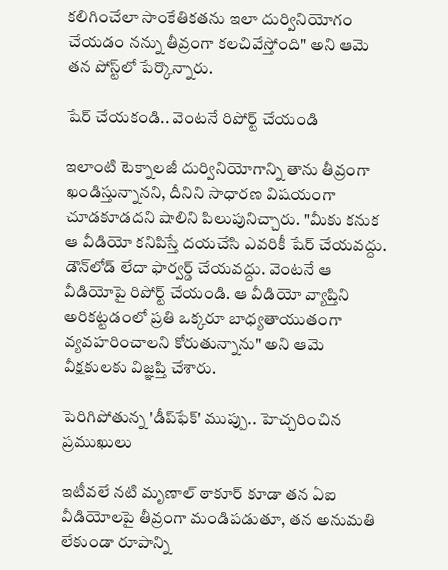కలిగించేలా సాంకేతికతను ఇలా దుర్వినియోగం చేయడం నన్ను తీవ్రంగా కలచివేస్తోంది" అని ఆమె తన పోస్ట్‌లో పేర్కొన్నారు.

షేర్ చేయకండి.. వెంటనే రిపోర్ట్ చేయండి

ఇలాంటి టెక్నాలజీ దుర్వినియోగాన్ని తాను తీవ్రంగా ఖండిస్తున్నానని, దీనిని సాధారణ విషయంగా చూడకూడదని షాలిని పిలుపునిచ్చారు. "మీకు కనుక ఆ వీడియో కనిపిస్తే దయచేసి ఎవరికీ షేర్ చేయవద్దు. డౌన్‌లోడ్ లేదా ఫార్వర్డ్ చేయవద్దు. వెంటనే ఆ వీడియోపై రిపోర్ట్ చేయండి. ఆ వీడియో వ్యాప్తిని అరికట్టడంలో ప్రతి ఒక్కరూ బాధ్యతాయుతంగా వ్యవహరించాలని కోరుతున్నాను" అని ఆమె వీక్షకులకు విజ్ఞప్తి చేశారు.

పెరిగిపోతున్న 'డీప్‌ఫేక్' ముప్పు.. హెచ్చరించిన ప్రముఖులు

ఇటీవలే నటి మృణాల్ ఠాకూర్ కూడా తన ఏఐ వీడియోలపై తీవ్రంగా మండిపడుతూ, తన అనుమతి లేకుండా రూపాన్ని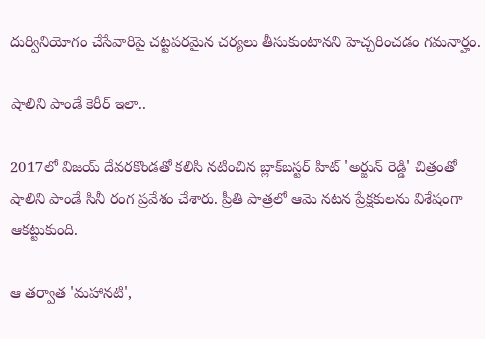దుర్వినియోగం చేసేవారిపై చట్టపరమైన చర్యలు తీసుకుంటానని హెచ్చరించడం గమనార్హం.

షాలిని పాండే కెరీర్ ఇలా..

2017లో విజయ్ దేవరకొండతో కలిసి నటించిన బ్లాక్‌బస్టర్ హిట్ 'అర్జున్ రెడ్డి' చిత్రంతో షాలిని పాండే సినీ రంగ ప్రవేశం చేశారు. ప్రీతి పాత్రలో ఆమె నటన ప్రేక్షకులను విశేషంగా ఆకట్టుకుంది.

ఆ తర్వాత 'మహానటి',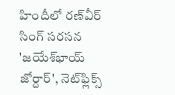హిందీలో రణ్‌వీర్ సింగ్ సరసన 'జయేశ్‌భాయ్ జోర్దార్', నెట్‌ఫ్లిక్స్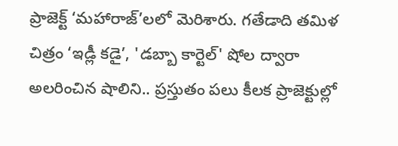ప్రాజెక్ట్ ‘మహారాజ్’లలో మెరిశారు. గతేడాది తమిళ చిత్రం ‘ఇడ్లీ కడై’, 'డబ్బా కార్టెల్' షోల ద్వారా అలరించిన షాలిని.. ప్రస్తుతం పలు కీలక ప్రాజెక్టుల్లో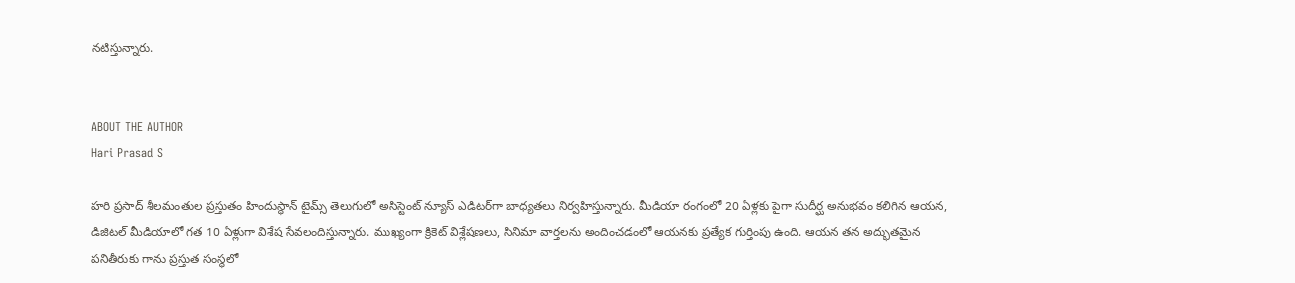నటిస్తున్నారు.


ABOUT THE AUTHOR
Hari Prasad S

హరి ప్రసాద్ శీలమంతుల ప్రస్తుతం హిందుస్థాన్ టైమ్స్ తెలుగులో అసిస్టెంట్ న్యూస్ ఎడిటర్‌గా బాధ్యతలు నిర్వహిస్తున్నారు. మీడియా రంగంలో 20 ఏళ్లకు పైగా సుదీర్ఘ అనుభవం కలిగిన ఆయన, డిజిటల్ మీడియాలో గత 10 ఏళ్లుగా విశేష సేవలందిస్తున్నారు. ముఖ్యంగా క్రికెట్ విశ్లేషణలు, సినిమా వార్తలను అందించడంలో ఆయనకు ప్రత్యేక గుర్తింపు ఉంది. ఆయన తన అద్భుతమైన పనితీరుకు గాను ప్రస్తుత సంస్థలో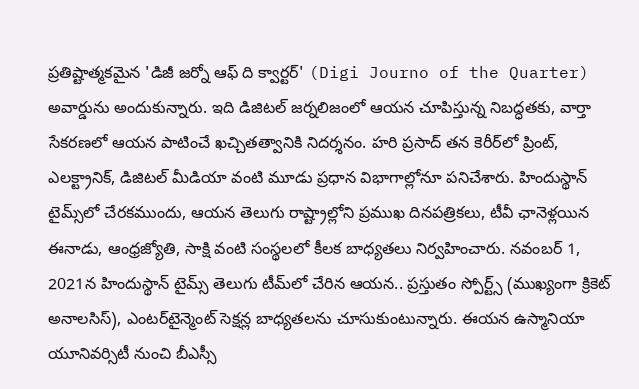ప్రతిష్టాత్మకమైన 'డిజీ జర్నో ఆఫ్ ది క్వార్టర్' (Digi Journo of the Quarter) అవార్డును అందుకున్నారు. ఇది డిజిటల్ జర్నలిజంలో ఆయన చూపిస్తున్న నిబద్ధతకు, వార్తా సేకరణలో ఆయన పాటించే ఖచ్చితత్వానికి నిదర్శనం. హరి ప్రసాద్ తన కెరీర్‌లో ప్రింట్, ఎలక్ట్రానిక్, డిజిటల్ మీడియా వంటి మూడు ప్రధాన విభాగాల్లోనూ పనిచేశారు. హిందుస్థాన్ టైమ్స్‌లో చేరకముందు, ఆయన తెలుగు రాష్ట్రాల్లోని ప్రముఖ దినపత్రికలు, టీవీ ఛానెళ్లయిన ఈనాడు, ఆంధ్రజ్యోతి, సాక్షి వంటి సంస్థలలో కీలక బాధ్యతలు నిర్వహించారు. నవంబర్ 1, 2021న హిందుస్థాన్ టైమ్స్ తెలుగు టీమ్‌లో చేరిన ఆయన.. ప్రస్తుతం స్పోర్ట్స్ (ముఖ్యంగా క్రికెట్ అనాలసిస్), ఎంటర్‌టైన్మెంట్ సెక్షన్ల బాధ్యతలను చూసుకుంటున్నారు. ఈయన ఉస్మానియా యూనివర్సిటీ నుంచి బీఎస్సీ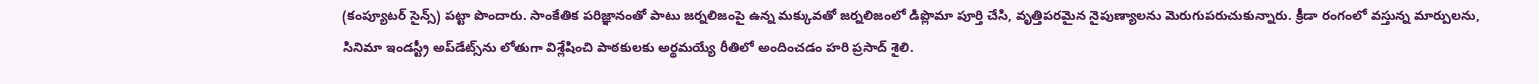(కంప్యూటర్ సైన్స్) పట్టా పొందారు. సాంకేతిక పరిజ్ఞానంతో పాటు జర్నలిజంపై ఉన్న మక్కువతో జర్నలిజంలో డిప్లొమా పూర్తి చేసి, వృత్తిపరమైన నైపుణ్యాలను మెరుగుపరుచుకున్నారు. క్రీడా రంగంలో వస్తున్న మార్పులను, సినిమా ఇండస్ట్రీ అప్‌డేట్స్‌ను లోతుగా విశ్లేషించి పాఠకులకు అర్థమయ్యే రీతిలో అందించడం హరి ప్రసాద్ శైలి.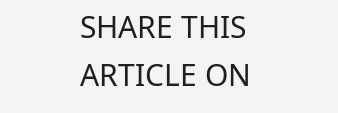SHARE THIS ARTICLE ON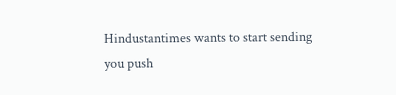Hindustantimes wants to start sending you push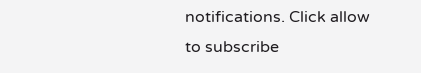notifications. Click allow to subscribe